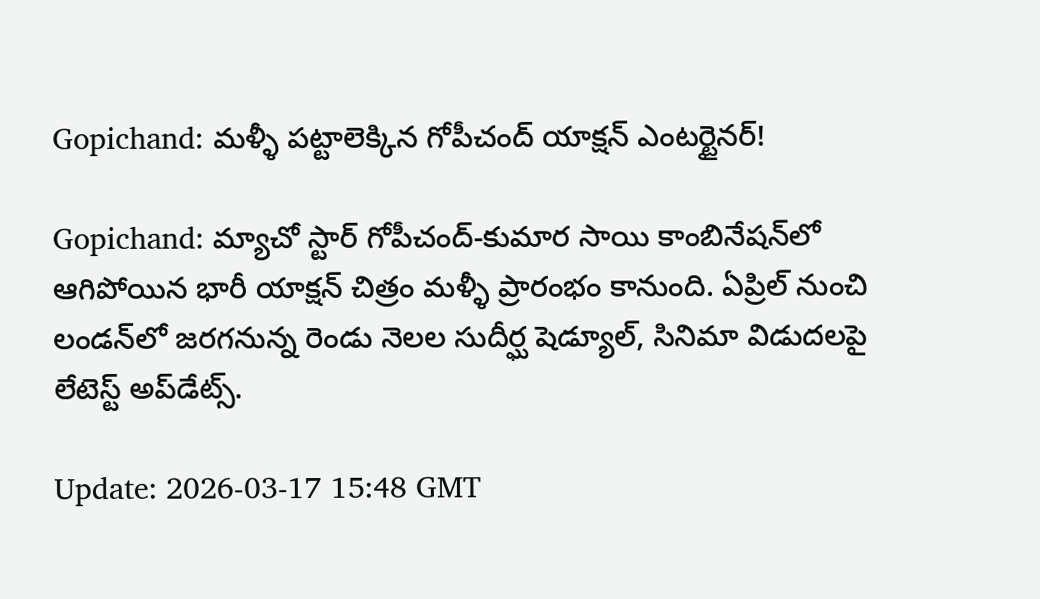Gopichand: మళ్ళీ పట్టాలెక్కిన గోపీచంద్ యాక్షన్ ఎంటర్టైనర్!

Gopichand: మ్యాచో స్టార్ గోపీచంద్-కుమార సాయి కాంబినేషన్‌లో ఆగిపోయిన భారీ యాక్షన్ చిత్రం మళ్ళీ ప్రారంభం కానుంది. ఏప్రిల్ నుంచి లండన్‌లో జరగనున్న రెండు నెలల సుదీర్ఘ షెడ్యూల్, సినిమా విడుదలపై లేటెస్ట్ అప్‌డేట్స్.

Update: 2026-03-17 15:48 GMT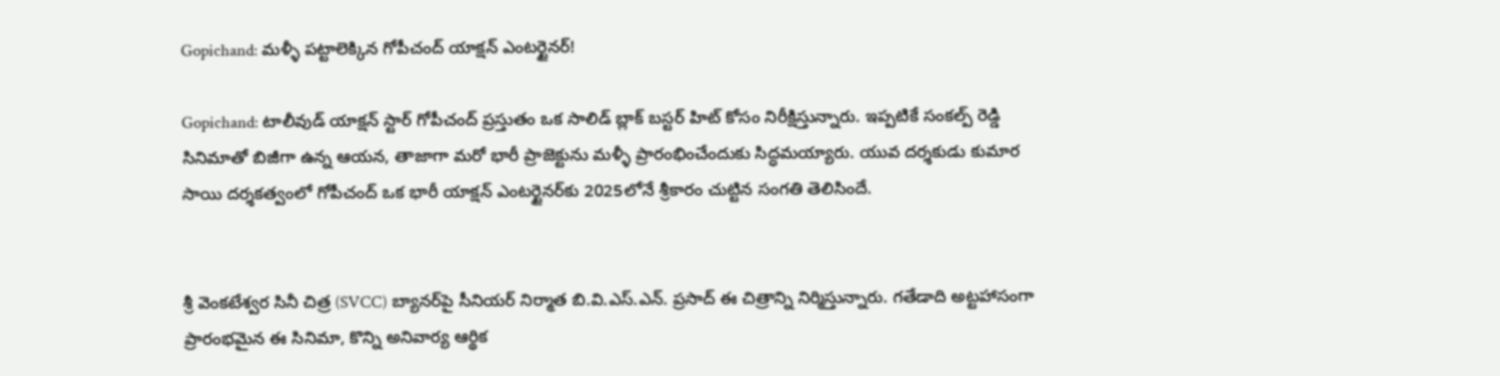Gopichand: మళ్ళీ పట్టాలెక్కిన గోపీచంద్ యాక్షన్ ఎంటర్టైనర్!

Gopichand: టాలీవుడ్ యాక్షన్ స్టార్ గోపీచంద్ ప్రస్తుతం ఒక సాలిడ్ బ్లాక్ బస్టర్ హిట్ కోసం నిరీక్షిస్తున్నారు. ఇప్పటికే సంకల్ప్ రెడ్డి సినిమాతో బిజీగా ఉన్న ఆయన, తాజాగా మరో భారీ ప్రాజెక్టును మళ్ళీ ప్రారంభించేందుకు సిద్ధమయ్యారు. యువ దర్శకుడు కుమార సాయి దర్శకత్వంలో గోపీచంద్ ఒక భారీ యాక్షన్ ఎంటర్టైనర్‌కు 2025లోనే శ్రీకారం చుట్టిన సంగతి తెలిసిందే.


శ్రీ వెంకటేశ్వర సినీ చిత్ర (SVCC) బ్యానర్‌పై సీనియర్ నిర్మాత బి.వి.ఎస్.ఎన్. ప్రసాద్ ఈ చిత్రాన్ని నిర్మిస్తున్నారు. గతేడాది అట్టహాసంగా ప్రారంభమైన ఈ సినిమా, కొన్ని అనివార్య ఆర్థిక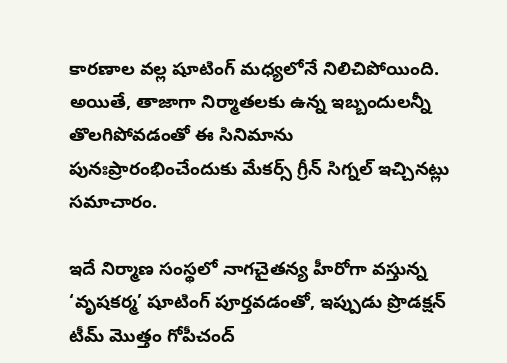కారణాల వల్ల షూటింగ్ మధ్యలోనే నిలిచిపోయింది. అయితే, తాజాగా నిర్మాతలకు ఉన్న ఇబ్బందులన్నీ తొలగిపోవడంతో ఈ సినిమాను పునఃప్రారంభించేందుకు మేకర్స్ గ్రీన్ సిగ్నల్ ఇచ్చినట్లు సమాచారం.

ఇదే నిర్మాణ సంస్థలో నాగచైతన్య హీరోగా వస్తున్న ‘వృషకర్మ’ షూటింగ్ పూర్తవడంతో, ఇప్పుడు ప్రొడక్షన్ టీమ్ మొత్తం గోపీచంద్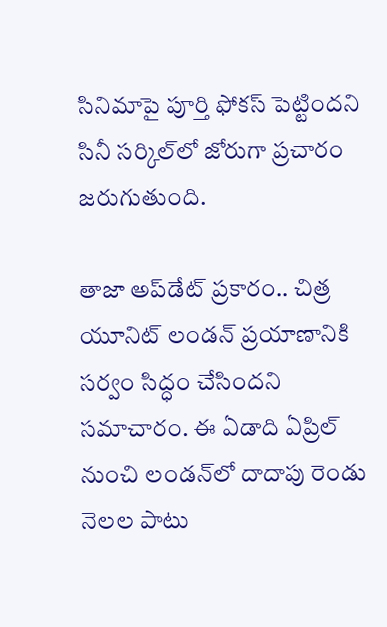సినిమాపై పూర్తి ఫోకస్ పెట్టిందని సినీ సర్కిల్‌లో జోరుగా ప్రచారం జరుగుతుంది.

తాజా అప్‌డేట్ ప్రకారం.. చిత్ర యూనిట్ లండన్ ప్రయాణానికి సర్వం సిద్ధం చేసిందని సమాచారం. ఈ ఏడాది ఏప్రిల్ నుంచి లండన్‌లో దాదాపు రెండు నెలల పాటు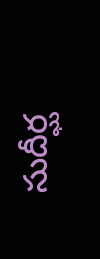సుదీర్ఘ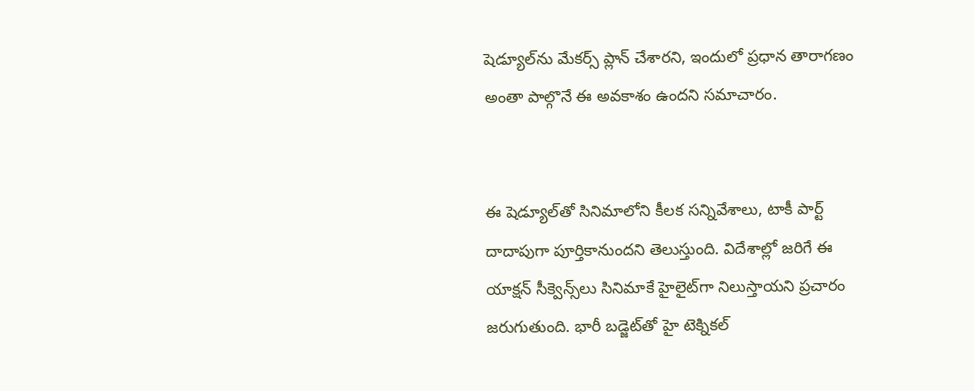షెడ్యూల్‌ను మేకర్స్ ప్లాన్ చేశారని, ఇందులో ప్రధాన తారాగణం అంతా పాల్గొనే ఈ అవకాశం ఉందని సమాచారం.


ఈ షెడ్యూల్‌తో సినిమాలోని కీలక సన్నివేశాలు, టాకీ పార్ట్ దాదాపుగా పూర్తికానుందని తెలుస్తుంది. విదేశాల్లో జరిగే ఈ యాక్షన్ సీక్వెన్స్‌లు సినిమాకే హైలైట్‌గా నిలుస్తాయని ప్రచారం జరుగుతుంది. భారీ బడ్జెట్‌తో హై టెక్నికల్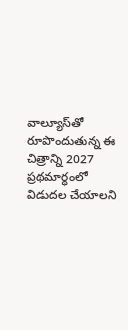వాల్యూస్‌తో రూపొందుతున్న ఈ చిత్రాన్ని 2027 ప్రథమార్ధంలో విడుదల చేయాలని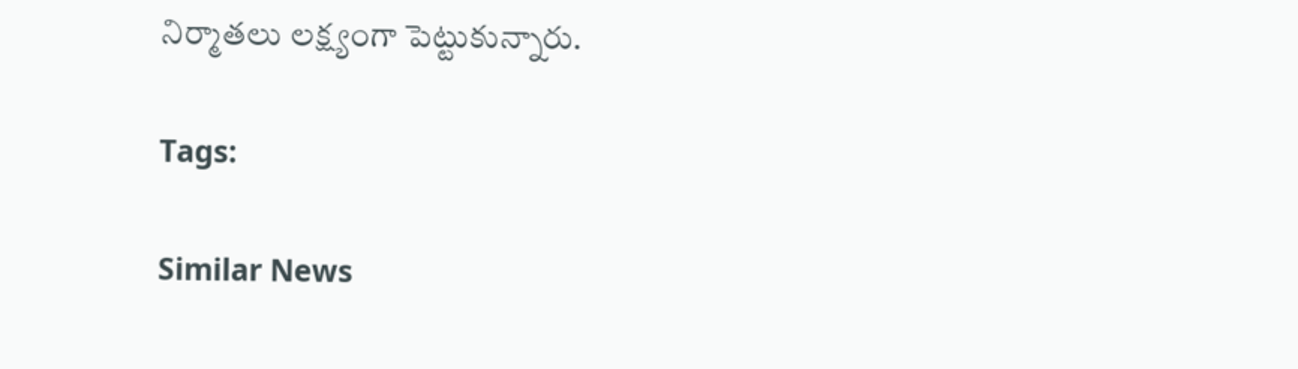నిర్మాతలు లక్ష్యంగా పెట్టుకున్నారు.

Tags:

Similar News